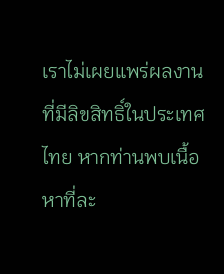เราไม่เผยแพร่ผลงานที่มีลิขสิทธิ์ในประเทศไทย หากท่านพบเนื้อหาที่ละ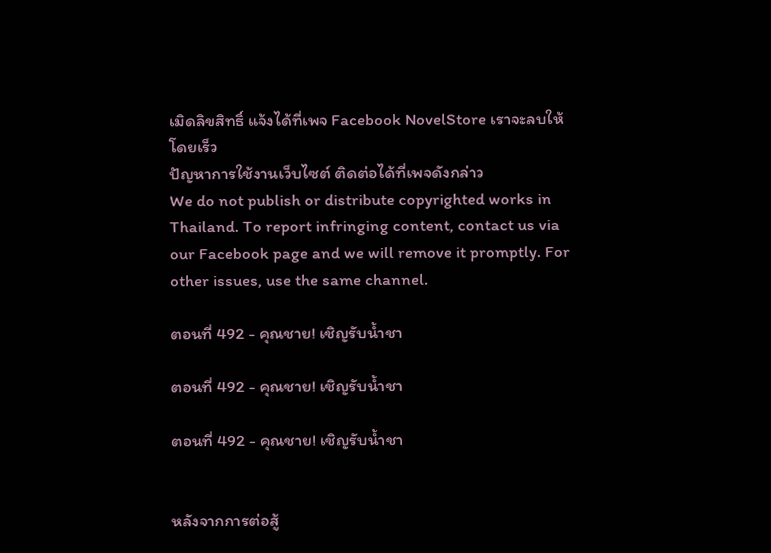เมิดลิขสิทธิ์ แจ้งได้ที่เพจ Facebook NovelStore เราจะลบให้โดยเร็ว
ปัญหาการใช้งานเว็บไซต์ ติดต่อได้ที่เพจดังกล่าว
We do not publish or distribute copyrighted works in Thailand. To report infringing content, contact us via our Facebook page and we will remove it promptly. For other issues, use the same channel.

ตอนที่ 492 - คุณชาย! เชิญรับน้ำชา

ตอนที่ 492 - คุณชาย! เชิญรับน้ำชา

ตอนที่ 492 - คุณชาย! เชิญรับน้ำชา


หลังจากการต่อสู้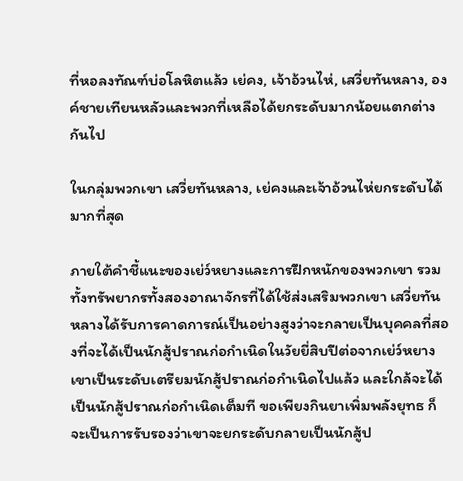ที่หอลงทัณฑ์บ่อโลหิตแล้ว เย่คง, เจ้าอ้วนไห่, เสวี่ยทันหลาง, องค์ชายเทียนหลัวและพวกที่เหลือได้ยกระดับมากน้อยแตกต่างกันไป

ในกลุ่มพวกเขา เสวี่ยทันหลาง, เย่คงและเจ้าอ้วนไห่ยกระดับได้มากที่สุด

ภายใต้คำชี้แนะของเย่ว์หยางและการฝึกหนักของพวกเขา รวมทั้งทรัพยากรทั้งสองอาณาจักรที่ได้ใช้ส่งเสริมพวกเขา เสวี่ยทันหลางได้รับการคาดการณ์เป็นอย่างสูงว่าจะกลายเป็นบุคคลที่สองที่จะได้เป็นนักสู้ปราณก่อกำเนิดในวัยยี่สิบปีต่อจากเย่ว์หยาง เขาเป็นระดับเตรียมนักสู้ปราณก่อกำเนิดไปแล้ว และใกล้จะได้เป็นนักสู้ปราณก่อกำเนิดเต็มที ขอเพียงกินยาเพิ่มพลังยุทธ ก็จะเป็นการรับรองว่าเขาจะยกระดับกลายเป็นนักสู้ป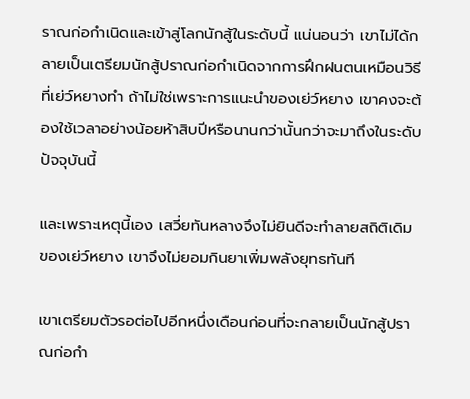ราณก่อกำเนิดและเข้าสู่โลกนักสู้ในระดับนี้ แน่นอนว่า เขาไม่ได้กลายเป็นเตรียมนักสู้ปราณก่อกำเนิดจากการฝึกฝนตนเหมือนวิธีที่เย่ว์หยางทำ ถ้าไม่ใช่เพราะการแนะนำของเย่ว์หยาง เขาคงจะต้องใช้เวลาอย่างน้อยห้าสิบปีหรือนานกว่านั้นกว่าจะมาถึงในระดับปัจจุบันนี้

และเพราะเหตุนี้เอง เสวี่ยทันหลางจึงไม่ยินดีจะทำลายสถิติเดิมของเย่ว์หยาง เขาจึงไม่ยอมกินยาเพิ่มพลังยุทธทันที

เขาเตรียมตัวรอต่อไปอีกหนึ่งเดือนก่อนที่จะกลายเป็นนักสู้ปราณก่อกำ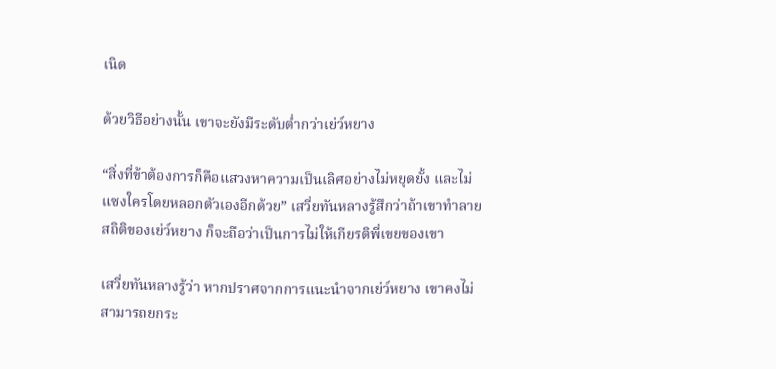เนิด

ด้วยวิธีอย่างนั้น เขาจะยังมีระดับต่ำกว่าเย่ว์หยาง

“สิ่งที่ข้าต้องการก็คือแสวงหาความเป็นเลิศอย่างไม่หยุดยั้ง และไม่แซงใครโดยหลอกตัวเองอีกด้วย” เสวี่ยทันหลางรู้สึกว่าถ้าเขาทำลายสถิติของเย่ว์หยาง ก็จะถือว่าเป็นการไม่ให้เกียรติพี่เขยของเขา

เสวี่ยทันหลางรู้ว่า หากปราศจากการแนะนำจากเย่ว์หยาง เขาคงไม่สามารถยกระ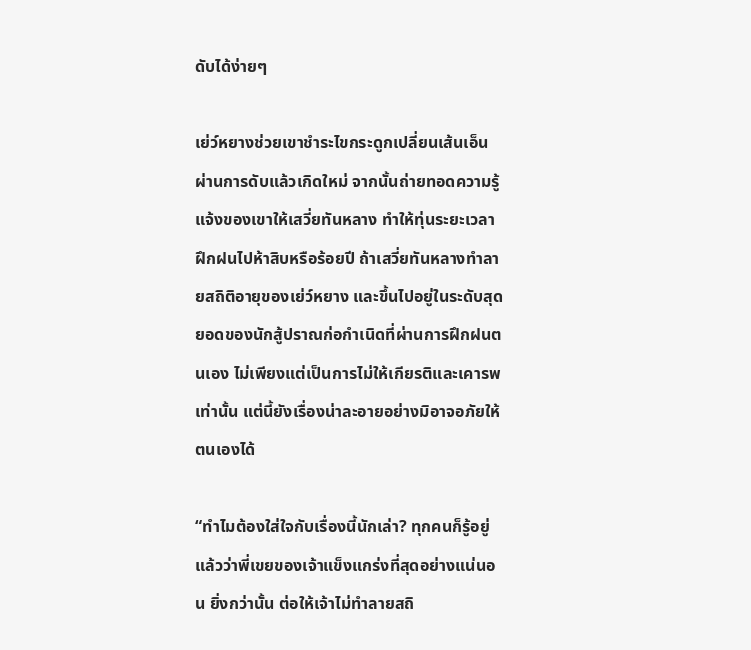ดับได้ง่ายๆ

เย่ว์หยางช่วยเขาชำระไขกระดูกเปลี่ยนเส้นเอ็นผ่านการดับแล้วเกิดใหม่ จากนั้นถ่ายทอดความรู้แจ้งของเขาให้เสวี่ยทันหลาง ทำให้ทุ่นระยะเวลาฝึกฝนไปห้าสิบหรือร้อยปี ถ้าเสวี่ยทันหลางทำลายสถิติอายุของเย่ว์หยาง และขึ้นไปอยู่ในระดับสุดยอดของนักสู้ปราณก่อกำเนิดที่ผ่านการฝึกฝนตนเอง ไม่เพียงแต่เป็นการไม่ให้เกียรติและเคารพเท่านั้น แต่นี้ยังเรื่องน่าละอายอย่างมิอาจอภัยให้ตนเองได้

“ทำไมต้องใส่ใจกับเรื่องนี้นักเล่า? ทุกคนก็รู้อยู่แล้วว่าพี่เขยของเจ้าแข็งแกร่งที่สุดอย่างแน่นอน ยิ่งกว่านั้น ต่อให้เจ้าไม่ทำลายสถิ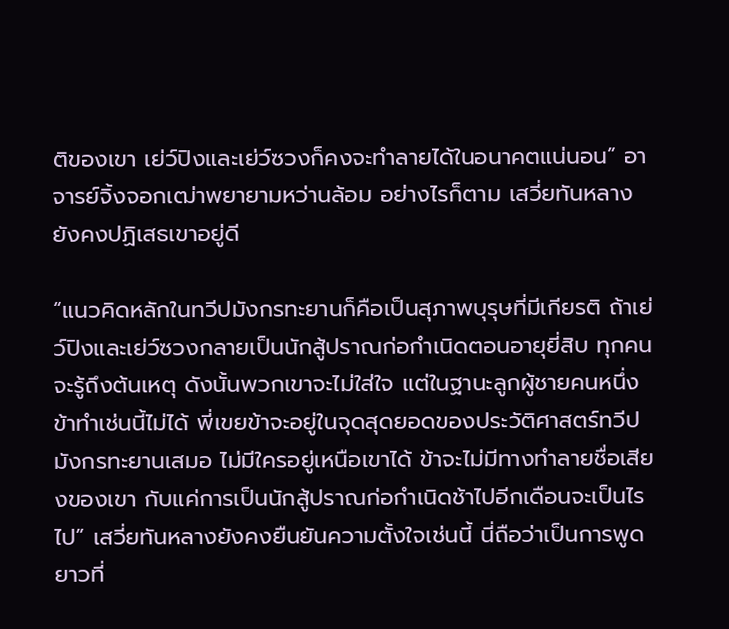ติของเขา เย่ว์ปิงและเย่ว์ซวงก็คงจะทำลายได้ในอนาคตแน่นอน” อาจารย์จิ้งจอกเฒ่าพยายามหว่านล้อม อย่างไรก็ตาม เสวี่ยทันหลางยังคงปฏิเสธเขาอยู่ดี

“แนวคิดหลักในทวีปมังกรทะยานก็คือเป็นสุภาพบุรุษที่มีเกียรติ ถ้าเย่ว์ปิงและเย่ว์ซวงกลายเป็นนักสู้ปราณก่อกำเนิดตอนอายุยี่สิบ ทุกคนจะรู้ถึงต้นเหตุ ดังนั้นพวกเขาจะไม่ใส่ใจ แต่ในฐานะลูกผู้ชายคนหนึ่ง ข้าทำเช่นนี้ไม่ได้ พี่เขยข้าจะอยู่ในจุดสุดยอดของประวัติศาสตร์ทวีปมังกรทะยานเสมอ ไม่มีใครอยู่เหนือเขาได้ ข้าจะไม่มีทางทำลายชื่อเสียงของเขา กับแค่การเป็นนักสู้ปราณก่อกำเนิดช้าไปอีกเดือนจะเป็นไรไป” เสวี่ยทันหลางยังคงยืนยันความตั้งใจเช่นนี้ นี่ถือว่าเป็นการพูดยาวที่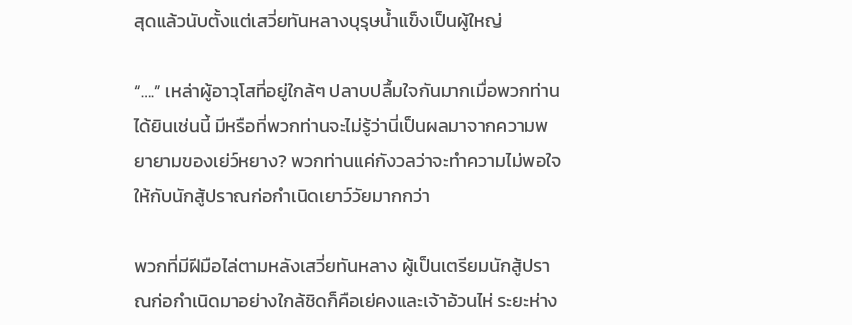สุดแล้วนับตั้งแต่เสวี่ยทันหลางบุรุษน้ำแข็งเป็นผู้ใหญ่

“….” เหล่าผู้อาวุโสที่อยู่ใกล้ๆ ปลาบปลื้มใจกันมากเมื่อพวกท่านได้ยินเช่นนี้ มีหรือที่พวกท่านจะไม่รู้ว่านี่เป็นผลมาจากความพยายามของเย่ว์หยาง? พวกท่านแค่กังวลว่าจะทำความไม่พอใจให้กับนักสู้ปราณก่อกำเนิดเยาว์วัยมากกว่า

พวกที่มีฝีมือไล่ตามหลังเสวี่ยทันหลาง ผู้เป็นเตรียมนักสู้ปราณก่อกำเนิดมาอย่างใกล้ชิดก็คือเย่คงและเจ้าอ้วนไห่ ระยะห่าง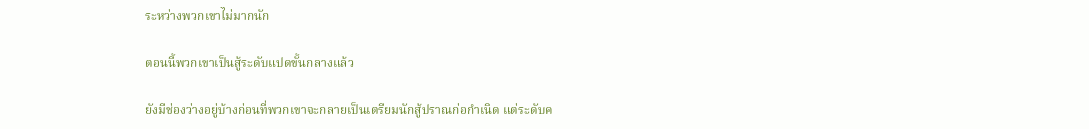ระหว่างพวกเขาไม่มากนัก

ตอนนี้พวกเขาเป็นสู้ระดับแปดขั้นกลางแล้ว

ยังมีช่องว่างอยู่บ้างก่อนที่พวกเขาจะกลายเป็นเตรียมนักสู้ปราณก่อกำเนิด แต่ระดับค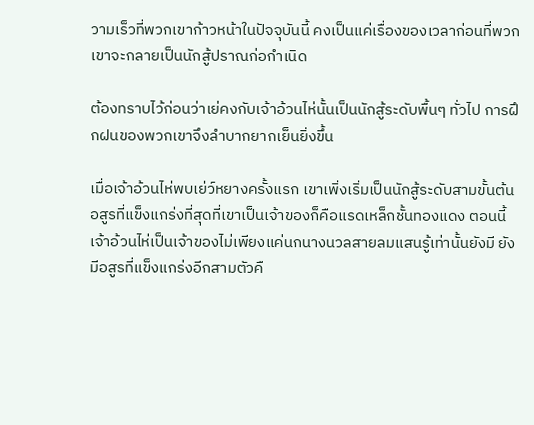วามเร็วที่พวกเขาก้าวหน้าในปัจจุบันนี้ คงเป็นแค่เรื่องของเวลาก่อนที่พวกเขาจะกลายเป็นนักสู้ปราณก่อกำเนิด

ต้องทราบไว้ก่อนว่าเย่คงกับเจ้าอ้วนไห่นั้นเป็นนักสู้ระดับพื้นๆ ทั่วไป การฝึกฝนของพวกเขาจึงลำบากยากเย็นยิ่งขึ้น

เมื่อเจ้าอ้วนไห่พบเย่ว์หยางครั้งแรก เขาเพิ่งเริ่มเป็นนักสู้ระดับสามขั้นต้น อสูรที่แข็งแกร่งที่สุดที่เขาเป็นเจ้าของก็คือแรดเหล็กชั้นทองแดง ตอนนี้เจ้าอ้วนไห่เป็นเจ้าของไม่เพียงแค่นกนางนวลสายลมแสนรู้เท่านั้นยังมี ยังมีอสูรที่แข็งแกร่งอีกสามตัวคื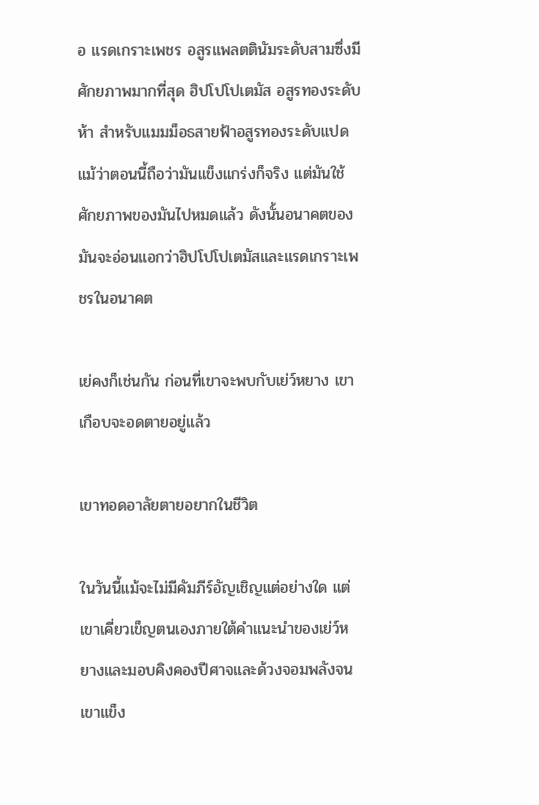อ แรดเกราะเพชร อสูรแพลตตินัมระดับสามซึ่งมีศักยภาพมากที่สุด ฮิปโปโปเตมัส อสูรทองระดับห้า สำหรับแมมม็อธสายฟ้าอสูรทองระดับแปด แม้ว่าตอนนี้ถือว่ามันแข็งแกร่งก็จริง แต่มันใช้ศักยภาพของมันไปหมดแล้ว ดังนั้นอนาคตของมันจะอ่อนแอกว่าฮิปโปโปเตมัสและแรดเกราะเพชรในอนาคต

เย่คงก็เช่นกัน ก่อนที่เขาจะพบกับเย่ว์หยาง เขาเกือบจะอดตายอยู่แล้ว

เขาทอดอาลัยตายอยากในชีวิต

ในวันนี้แม้จะไม่มีคัมภีร์อัญเชิญแต่อย่างใด แต่เขาเคี่ยวเข็ญตนเองภายใต้คำแนะนำของเย่ว์หยางและมอบคิงคองปีศาจและด้วงจอมพลังจนเขาแข็ง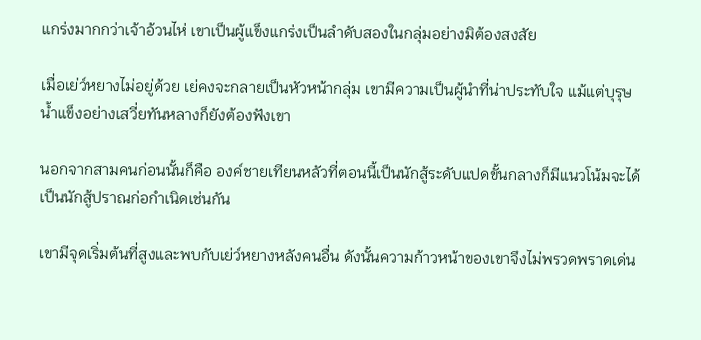แกร่งมากกว่าเจ้าอ้วนไห่ เขาเป็นผู้แข็งแกร่งเป็นลำดับสองในกลุ่มอย่างมิต้องสงสัย

เมื่อเย่ว์หยางไม่อยู่ด้วย เย่คงจะกลายเป็นหัวหน้ากลุ่ม เขามีความเป็นผู้นำที่น่าประทับใจ แม้แต่บุรุษน้ำแข็งอย่างเสวี่ยทันหลางก็ยังต้องฟังเขา

นอกจากสามคนก่อนนั้นก็คือ องค์ชายเทียนหลัวที่ตอนนี้เป็นนักสู้ระดับแปดขั้นกลางก็มีแนวโน้มจะได้เป็นนักสู้ปราณก่อกำเนิดเช่นกัน

เขามีจุดเริ่มต้นที่สูงและพบกับเย่ว์หยางหลังคนอื่น ดังนั้นความก้าวหน้าของเขาจึงไม่พรวดพราดเด่น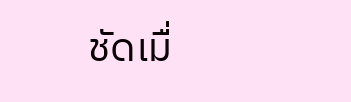ชัดเมื่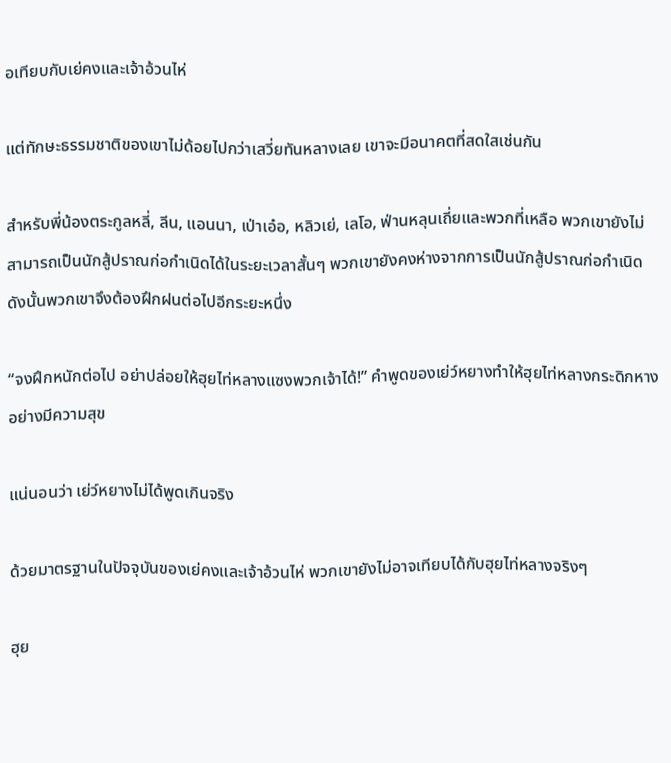อเทียบกับเย่คงและเจ้าอ้วนไห่

แต่ทักษะธรรมชาติของเขาไม่ด้อยไปกว่าเสวี่ยทันหลางเลย เขาจะมีอนาคตที่สดใสเช่นกัน

สำหรับพี่น้องตระกูลหลี่, ลีน, แอนนา, เป่าเอ๋อ, หลิวเย่, เลโอ, ฟ่านหลุนเถี่ยและพวกที่เหลือ พวกเขายังไม่สามารถเป็นนักสู้ปราณก่อกำเนิดได้ในระยะเวลาสั้นๆ พวกเขายังคงห่างจากการเป็นนักสู้ปราณก่อกำเนิด ดังนั้นพวกเขาจึงต้องฝึกฝนต่อไปอีกระยะหนึ่ง

“จงฝึกหนักต่อไป อย่าปล่อยให้ฮุยไท่หลางแซงพวกเจ้าได้!” คำพูดของเย่ว์หยางทำให้ฮุยไท่หลางกระดิกหางอย่างมีความสุข

แน่นอนว่า เย่ว์หยางไม่ได้พูดเกินจริง

ด้วยมาตรฐานในปัจจุบันของเย่คงและเจ้าอ้วนไห่ พวกเขายังไม่อาจเทียบได้กับฮุยไท่หลางจริงๆ

ฮุย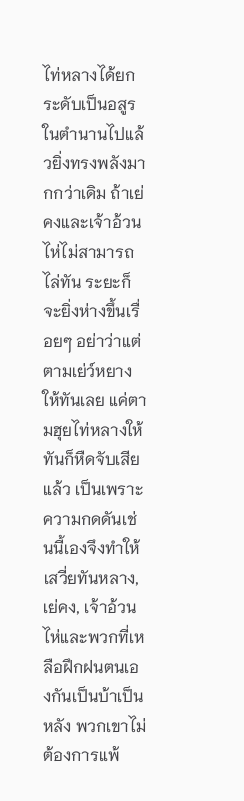ไท่หลางได้ยกระดับเป็นอสูรในตำนานไปแล้วยิ่งทรงพลังมากกว่าเดิม ถ้าเย่คงและเจ้าอ้วนไห่ไม่สามารถไล่ทัน ระยะก็จะยิ่งห่างขึ้นเรื่อยๆ อย่าว่าแต่ตามเย่ว์หยางให้ทันเลย แค่ตามฮุยไท่หลางให้ทันก็หืดจับเสียแล้ว เป็นเพราะความกดดันเช่นนี้เองจึงทำให้เสวี่ยทันหลาง, เย่คง, เจ้าอ้วนไห่และพวกที่เหลือฝึกฝนตนเองกันเป็นบ้าเป็นหลัง พวกเขาไม่ต้องการแพ้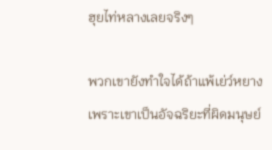ฮุยไท่หลางเลยจริงๆ

พวกเขายังทำใจได้ถ้าแพ้เย่ว์หยาง เพราะเขาเป็นอัจฉริยะที่ผิดมนุษย์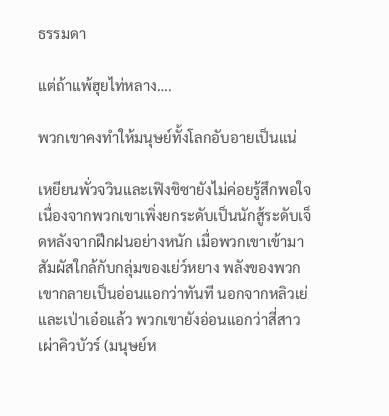ธรรมดา

แต่ถ้าแพ้ฮุยไท่หลาง….

พวกเขาคงทำให้มนุษย์ทั้งโลกอับอายเป็นแน่

เหยียนพั่วจวินและเฟิงชิซายังไม่ค่อยรู้สึกพอใจเนื่องจากพวกเขาเพิ่งยกระดับเป็นนักสู้ระดับเจ็ดหลังจากฝึกฝนอย่างหนัก เมื่อพวกเขาเข้ามาสัมผัสใกล้กับกลุ่มของเย่ว์หยาง พลังของพวกเขากลายเป็นอ่อนแอกว่าทันที นอกจากหลิวเย่และเป่าเอ๋อแล้ว พวกเขายังอ่อนแอกว่าสี่สาวเผ่าคิวบัวร์ (มนุษย์ห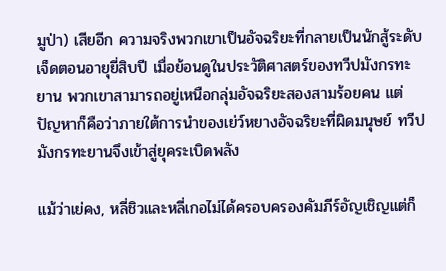มูป่า) เสียอีก ความจริงพวกเขาเป็นอัจฉริยะที่กลายเป็นนักสู้ระดับเจ็ดตอนอายุยี่สิบปี เมื่อย้อนดูในประวัติศาสตร์ของทวีปมังกรทะยาน พวกเขาสามารถอยู่เหนือกลุ่มอัจฉริยะสองสามร้อยคน แต่ปัญหาก็คือว่าภายใต้การนำของเย่ว์หยางอัจฉริยะที่ผิดมนุษย์ ทวีปมังกรทะยานจึงเข้าสู่ยุคระเบิดพลัง

แม้ว่าเย่คง, หลี่ชิวและหลี่เกอไม่ได้ครอบครองคัมภีร์อัญเชิญแต่ก็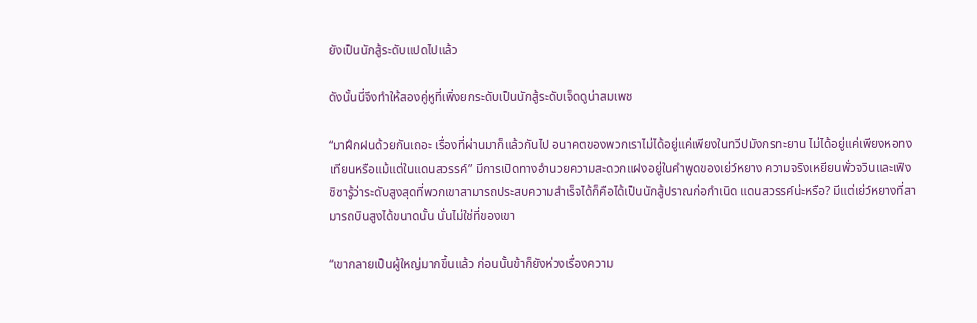ยังเป็นนักสู้ระดับแปดไปแล้ว

ดังนั้นนี่จึงทำให้สองคู่หูที่เพิ่งยกระดับเป็นนักสู้ระดับเจ็ดดูน่าสมเพช

“มาฝึกฝนด้วยกันเถอะ เรื่องที่ผ่านมาก็แล้วกันไป อนาคตของพวกเราไม่ได้อยู่แค่เพียงในทวีปมังกรทะยาน ไม่ได้อยู่แค่เพียงหอทงเทียนหรือแม้แต่ในแดนสวรรค์” มีการเปิดทางอำนวยความสะดวกแฝงอยู่ในคำพูดของเย่ว์หยาง ความจริงเหยียนพั่วจวินและเฟิงชิซารู้ว่าระดับสูงสุดที่พวกเขาสามารถประสบความสำเร็จได้ก็คือได้เป็นนักสู้ปราณก่อกำเนิด แดนสวรรค์น่ะหรือ? มีแต่เย่ว์หยางที่สามารถบินสูงได้ขนาดนั้น นั่นไม่ใช่ที่ของเขา

“เขากลายเป็นผู้ใหญ่มากขึ้นแล้ว ก่อนนั้นข้าก็ยังห่วงเรื่องความ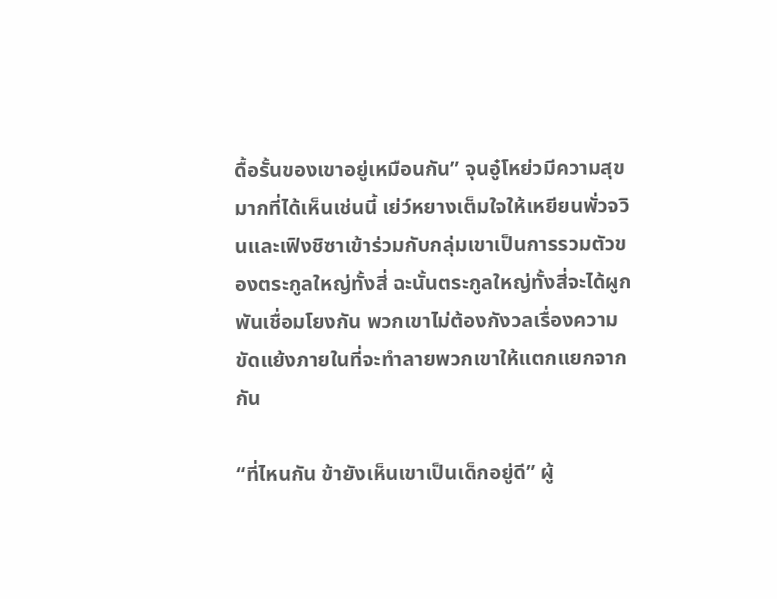ดื้อรั้นของเขาอยู่เหมือนกัน” จุนอู๋โหย่วมีความสุขมากที่ได้เห็นเช่นนี้ เย่ว์หยางเต็มใจให้เหยียนพั่วจวินและเฟิงชิซาเข้าร่วมกับกลุ่มเขาเป็นการรวมตัวของตระกูลใหญ่ทั้งสี่ ฉะนั้นตระกูลใหญ่ทั้งสี่จะได้ผูกพันเชื่อมโยงกัน พวกเขาไม่ต้องกังวลเรื่องความขัดแย้งภายในที่จะทำลายพวกเขาให้แตกแยกจากกัน

“ที่ไหนกัน ข้ายังเห็นเขาเป็นเด็กอยู่ดี” ผู้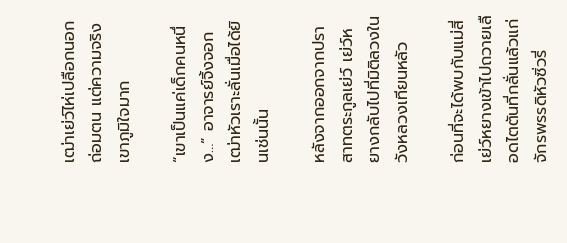เฒ่าเย่ว์ไห่เปลือกนอกถ่อมตน แต่ความจริงเขาภูมิใจมาก

“เขาเป็นแค่เด็กคนหนึ่ง…” อาจารย์จิ้งจอกเฒ่าหัวเราะลั่นเมื่อได้ยินเช่นนั้น

หลังจากออกจากปราสาทตระกูลเย่ว์ เย่ว์หยางกลับไปที่มิติลวงในวังหลวงเทียนหลัว

ก่อนที่จะได้พบกับแม่สี่ เย่ว์หยางเข้าไปถวายเลือดไตตันที่กลั่นแล้วแก่จักรพรรดิหัวซิ่วรี่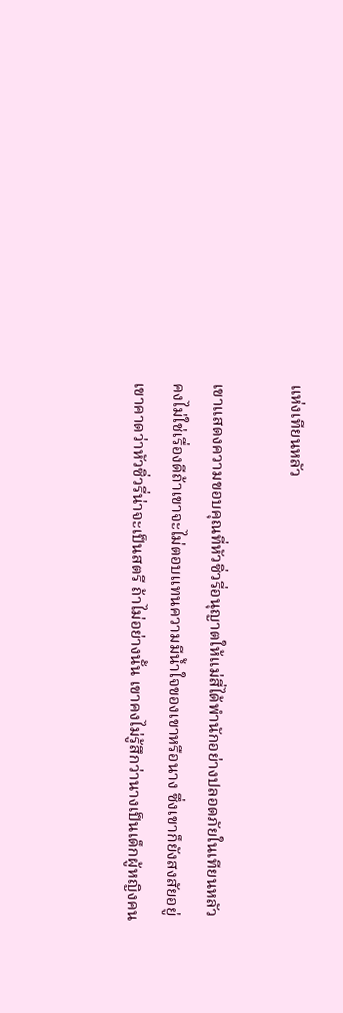แห่งเทียนหลัว

เขาแสดงความขอบคุณที่หัวซิ่วรี่อนุญาตให้แม่สี่ได้พำนักอย่างปลอดภัยในเทียนหลัว คงไม่ใช่เรื่องดีถ้าเขาจะไม่ตอบแทนความมีน้ำใจของเขาหรือนาง ซึ่งเขาก็ยังสงสัยอยู่ เขาคาดว่าหัวซิ่วรี่น่าจะเป็นสตรี ถ้าไม่อย่างนั้น เขาคงไม่รู้สึกว่านางเป็นเด็กผู้หญิงคน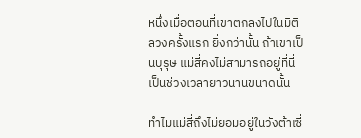หนึ่งเมื่อตอนที่เขาตกลงไปในมิติลวงครั้งแรก ยิ่งกว่านั้น ถ้าเขาเป็นบุรุษ แม่สี่คงไม่สามารถอยู่ที่นี่เป็นช่วงเวลายาวนานขนาดนั้น

ทำไมแม่สี่ถึงไม่ยอมอยู่ในวังต้าเซี่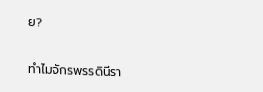ย?

ทำไมจักรพรรดินีรา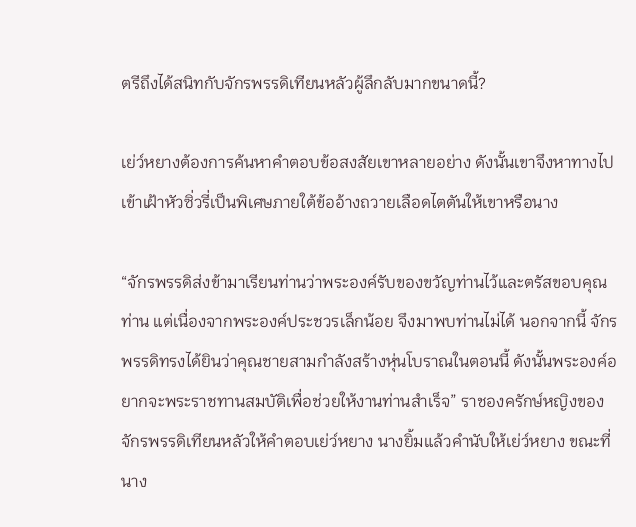ตรีถึงได้สนิทกับจักรพรรดิเทียนหลัวผู้ลึกลับมากขนาดนี้?

เย่ว์หยางต้องการค้นหาคำตอบข้อสงสัยเขาหลายอย่าง ดังนั้นเขาจึงหาทางไปเข้าเฝ้าหัวซิ่วรี่เป็นพิเศษภายใต้ข้ออ้างถวายเลือดไตตันให้เขาหรือนาง

“จักรพรรดิส่งข้ามาเรียนท่านว่าพระองค์รับของขวัญท่านไว้และตรัสขอบคุณท่าน แต่เนื่องจากพระองค์ประชวรเล็กน้อย จึงมาพบท่านไม่ได้ นอกจากนี้ จักรพรรดิทรงได้ยินว่าคุณชายสามกำลังสร้างหุ่นโบราณในตอนนี้ ดังนั้นพระองค์อยากจะพระราชทานสมบัติเพื่อช่วยให้งานท่านสำเร็จ” ราชองครักษ์หญิงของจักรพรรดิเทียนหลัวให้คำตอบเย่ว์หยาง นางยิ้มแล้วคำนับให้เย่ว์หยาง ขณะที่นาง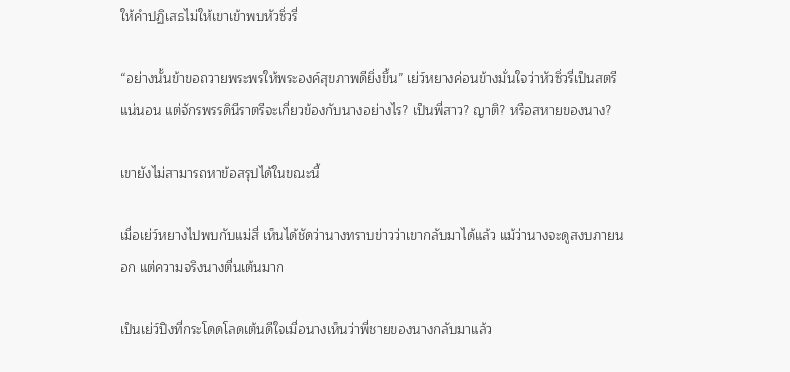ให้คำปฏิเสธไม่ให้เขาเข้าพบหัวซิ่วรี่

“อย่างนั้นข้าขอถวายพระพรให้พระองค์สุขภาพดียิ่งขึ้น” เย่ว์หยางค่อนข้างมั่นใจว่าหัวซิ่วรี่เป็นสตรีแน่นอน แต่จักรพรรดินีราตรีจะเกี่ยวข้องกับนางอย่างไร? เป็นพี่สาว? ญาติ? หรือสหายของนาง?

เขายังไม่สามารถหาข้อสรุปได้ในขณะนี้

เมื่อเย่ว์หยางไปพบกับแม่สี่ เห็นได้ชัดว่านางทราบข่าวว่าเขากลับมาได้แล้ว แม้ว่านางจะดูสงบภายนอก แต่ความจริงนางตื่นเต้นมาก

เป็นเย่ว์ปิงที่กระโดดโลดเต้นดีใจเมื่อนางเห็นว่าพี่ชายของนางกลับมาแล้ว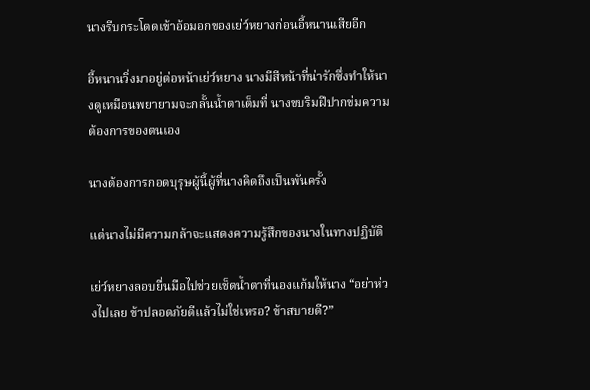นางรีบกระโดดเข้าอ้อมอกของเย่ว์หยางก่อนอี้หนานเสียอีก

อี้หนานวิ่งมาอยู่ต่อหน้าเย่ว์หยาง นางมีสีหน้าที่น่ารักซึ่งทำให้นางดูเหมือนพยายามจะกลั้นน้ำตาเต็มที่ นางขบริมฝีปากข่มความต้องการของตนเอง

นางต้องการกอดบุรุษผู้นี้ผู้ที่นางคิดถึงเป็นพันครั้ง

แต่นางไม่มีความกล้าจะแสดงความรู้สึกของนางในทางปฏิบัติ

เย่ว์หยางลอบยื่นมือไปช่วยเช็ดน้ำตาที่นองแก้มให้นาง “อย่าห่วงไปเลย ข้าปลอดภัยดีแล้วไม่ใช่เหรอ? ข้าสบายดี?”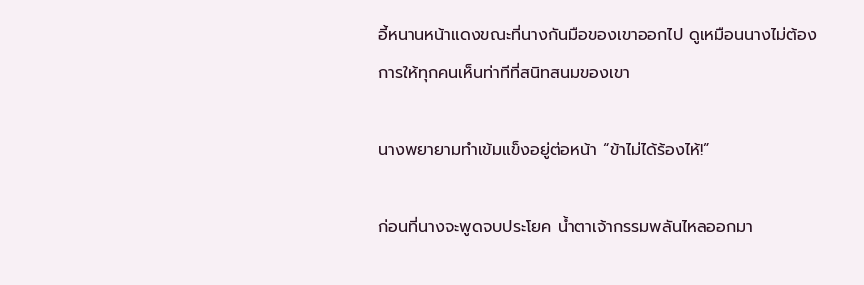อี้หนานหน้าแดงขณะที่นางกันมือของเขาออกไป ดูเหมือนนางไม่ต้องการให้ทุกคนเห็นท่าทีที่สนิทสนมของเขา

นางพยายามทำเข้มแข็งอยู่ต่อหน้า “ข้าไม่ได้ร้องไห้!”

ก่อนที่นางจะพูดจบประโยค น้ำตาเจ้ากรรมพลันไหลออกมา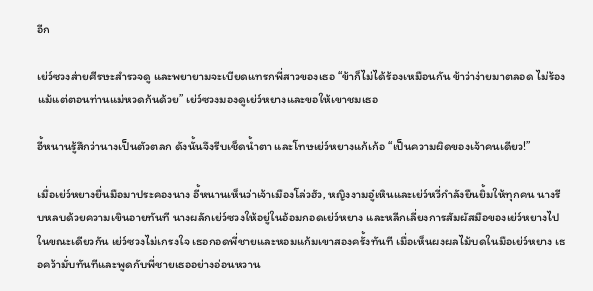อีก

เย่ว์ซวงส่ายศีรษะสำรวจดู และพยายามจะเบียดแทรกพี่สาวของเธอ “ข้าก็ไม่ได้ร้องเหมือนกัน ข้าว่าง่ายมาตลอด ไม่ร้องแม้แต่ตอนท่านแม่หวดก้นด้วย” เย่ว์ซวงมองดูเย่ว์หยางและขอให้เขาชมเธอ

อี้หนานรู้สึกว่านางเป็นตัวตลก ดังนั้นจึงรีบเช็ดน้ำตา และโทษเย่ว์หยางแก้เก้อ “เป็นความผิดของเจ้าคนเดียว!”

เมื่อเย่ว์หยางยื่นมือมาประคองนาง อี้หนานเห็นว่าเจ้าเมืองโล่วฮัว, หญิงงามอู๋เหินและเย่ว์หวี่กำลังยืนยิ้มให้ทุกคน นางรีบหลบด้วยความเขินอายทันที นางผลักเย่ว์ซวงให้อยู่ในอ้อมกอดเย่ว์หยาง และหลีกเลี่ยงการสัมผัสมือของเย่ว์หยางไปในขณะเดียวกัน เย่ว์ซวงไม่เกรงใจ เธอกอดพี่ชายและหอมแก้มเขาสองครั้งทันที เมื่อเห็นผงผลไม้บดในมือเย่ว์หยาง เธอคว้ามั่บทันทีและพูดกับพี่ชายเธออย่างอ่อนหวาน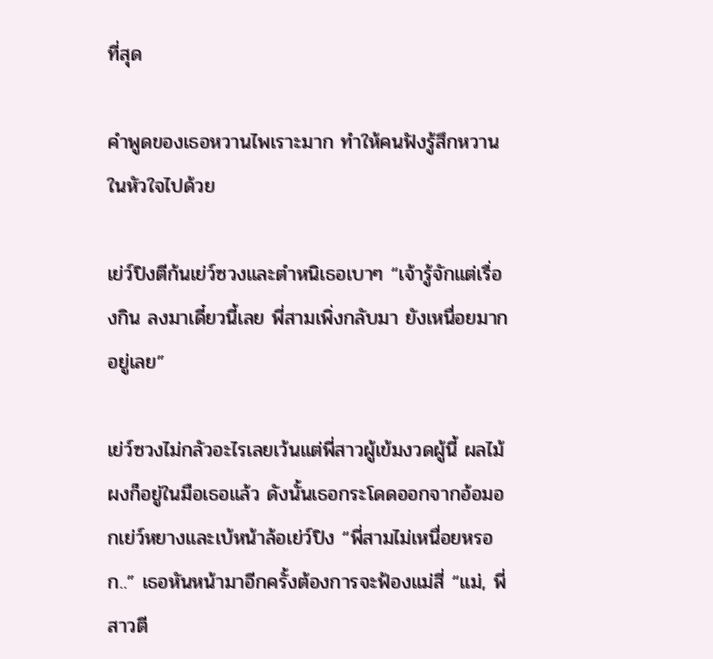ที่สุด

คำพูดของเธอหวานไพเราะมาก ทำให้คนฟังรู้สึกหวานในหัวใจไปด้วย

เย่ว์ปิงตีก้นเย่ว์ซวงและตำหนิเธอเบาๆ “เจ้ารู้จักแต่เรื่องกิน ลงมาเดี๋ยวนี้เลย พี่สามเพิ่งกลับมา ยังเหนื่อยมากอยู่เลย”

เย่ว์ซวงไม่กลัวอะไรเลยเว้นแต่พี่สาวผู้เข้มงวดผู้นี้ ผลไม้ผงก็อยู่ในมือเธอแล้ว ดังนั้นเธอกระโดดออกจากอ้อมอกเย่ว์หยางและเบ้หน้าล้อเย่ว์ปิง “พี่สามไม่เหนื่อยหรอก..” เธอหันหน้ามาอีกครั้งต้องการจะฟ้องแม่สี่ “แม่, พี่สาวตี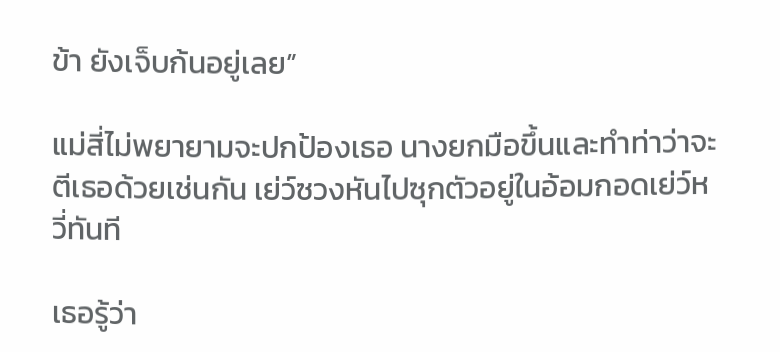ข้า ยังเจ็บก้นอยู่เลย”

แม่สี่ไม่พยายามจะปกป้องเธอ นางยกมือขึ้นและทำท่าว่าจะตีเธอด้วยเช่นกัน เย่ว์ซวงหันไปซุกตัวอยู่ในอ้อมกอดเย่ว์หวี่ทันที

เธอรู้ว่า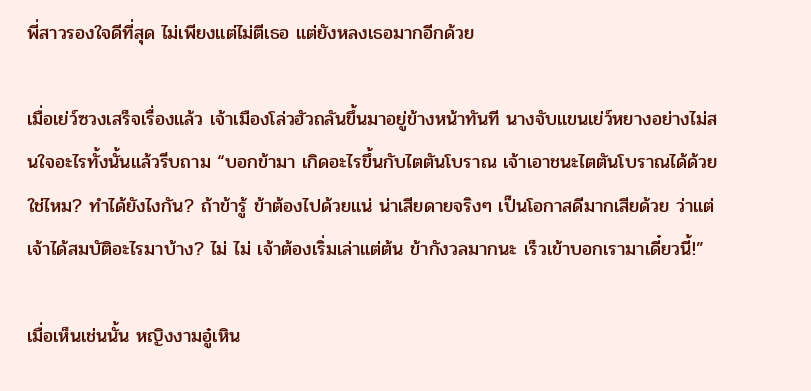พี่สาวรองใจดีที่สุด ไม่เพียงแต่ไม่ตีเธอ แต่ยังหลงเธอมากอีกด้วย

เมื่อเย่ว์ซวงเสร็จเรื่องแล้ว เจ้าเมืองโล่วฮัวถลันขึ้นมาอยู่ข้างหน้าทันที นางจับแขนเย่ว์หยางอย่างไม่สนใจอะไรทั้งนั้นแล้วรีบถาม “บอกข้ามา เกิดอะไรขึ้นกับไตตันโบราณ เจ้าเอาชนะไตตันโบราณได้ด้วยใช่ไหม? ทำได้ยังไงกัน? ถ้าข้ารู้ ข้าต้องไปด้วยแน่ น่าเสียดายจริงๆ เป็นโอกาสดีมากเสียด้วย ว่าแต่เจ้าได้สมบัติอะไรมาบ้าง? ไม่ ไม่ เจ้าต้องเริ่มเล่าแต่ต้น ข้ากังวลมากนะ เร็วเข้าบอกเรามาเดี๋ยวนี้!”

เมื่อเห็นเช่นนั้น หญิงงามอู๋เหิน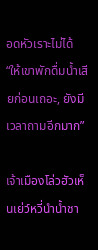อดหัวเราะไม่ได้ “ให้เขาพักดื่มน้ำเสียก่อนเถอะ, ยังมีเวลาถามอีกมาก”

เจ้าเมืองโล่วฮัวเห็นเย่ว์หวี่นำน้ำชา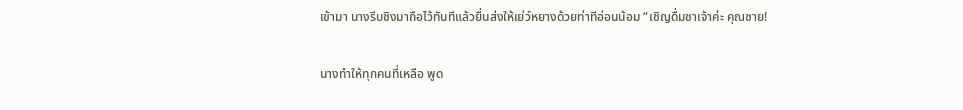เข้ามา นางรีบชิงมาถือไว้ทันทีแล้วยื่นส่งให้เย่ว์หยางด้วยท่าทีอ่อนน้อม “เชิญดื่มชาเจ้าค่ะ คุณชาย!

นางทำให้ทุกคนที่เหลือ พูด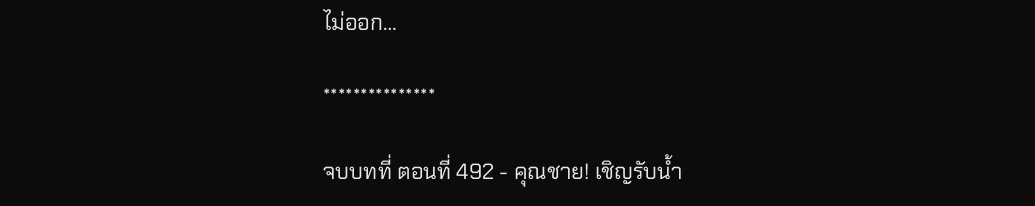ไม่ออก…

***************

จบบทที่ ตอนที่ 492 - คุณชาย! เชิญรับน้ำ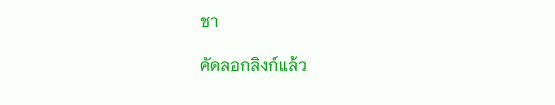ชา

คัดลอกลิงก์แล้ว